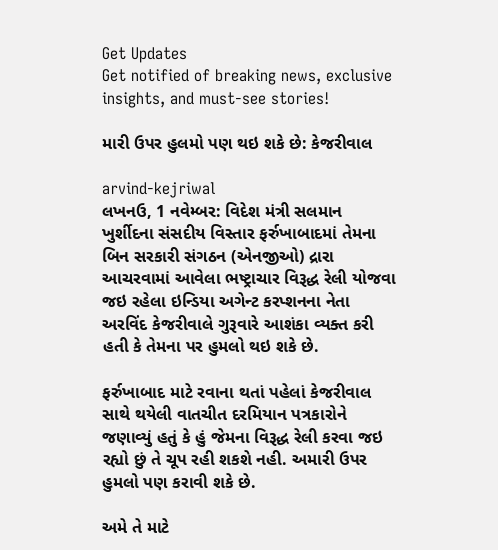Get Updates
Get notified of breaking news, exclusive insights, and must-see stories!

મારી ઉપર હુલમો પણ થઇ શકે છે: કેજરીવાલ

arvind-kejriwal
લખનઉ, 1 નવેમ્બર: વિદેશ મંત્રી સલમાન ખુર્શીદના સંસદીય વિસ્તાર ફર્રુખાબાદમાં તેમના બિન સરકારી સંગઠન (એનજીઓ) દ્રારા આચરવામાં આવેલા ભષ્ટ્રાચાર વિરૂદ્ધ રેલી યોજવા જઇ રહેલા ઇન્ડિયા અગેન્ટ કરપ્શનના નેતા અરવિંદ કેજરીવાલે ગુરૂવારે આશંકા વ્યક્ત કરી હતી કે તેમના પર હુમલો થઇ શકે છે.

ફર્રુખાબાદ માટે રવાના થતાં પહેલાં કેજરીવાલ સાથે થયેલી વાતચીત દરમિયાન પત્રકારોને જણાવ્યું હતું કે હું જેમના વિરૂદ્ધ રેલી કરવા જઇ રહ્યો છું તે ચૂપ રહી શકશે નહી. અમારી ઉપર હુમલો પણ કરાવી શકે છે.

અમે તે માટે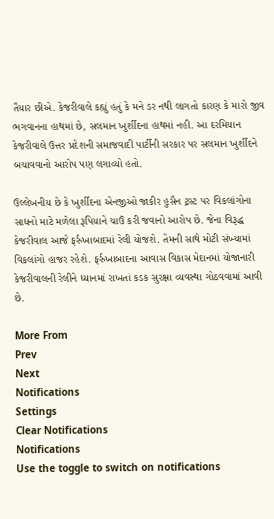તૈયાર છીએ. કેજરીવાલે કહ્યું હતું કે મને ડર નથી લાગતો કારણ કે મારો જીવ ભગવાનના હાથમાં છે, સલમાન ખુર્શીદના હાથમાં નહી. આ દરમિયાન કેજરીવાલે ઉત્તર પ્રદેશની સમાજવાદી પાર્ટીની સરકાર પર સલમાન ખુર્શીદને બચાવવાનો આરોપ પણ લગાવ્યો હતો.

ઉલ્લેખનીય છે કે ખુર્શીદના એનજીઓ જાકીર હુસૈન ટ્રસ્ટ પર વિકલાંગોના સાધનો માટે મળેલા રૂપિયાને ચાઉં કરી જવાનો આરોપ છે. જેના વિરૂદ્ધ કેજરીવાલ આજે ફર્રુખાબાદમાં રેલી યોજશે. તેમની સાથે મોટી સંખ્યામાં વિકલાંગો હાજર રહેશે. ફર્રુખાબાદના આવાસ વિકાસ મેદાનમાં યોજાનારી કેજરીવાલની રેલીને ધ્યાનમાં રાખતાં કડક સુરક્ષા વ્યવસ્થા ગોઠવવામાં આવી છે.

More From
Prev
Next
Notifications
Settings
Clear Notifications
Notifications
Use the toggle to switch on notifications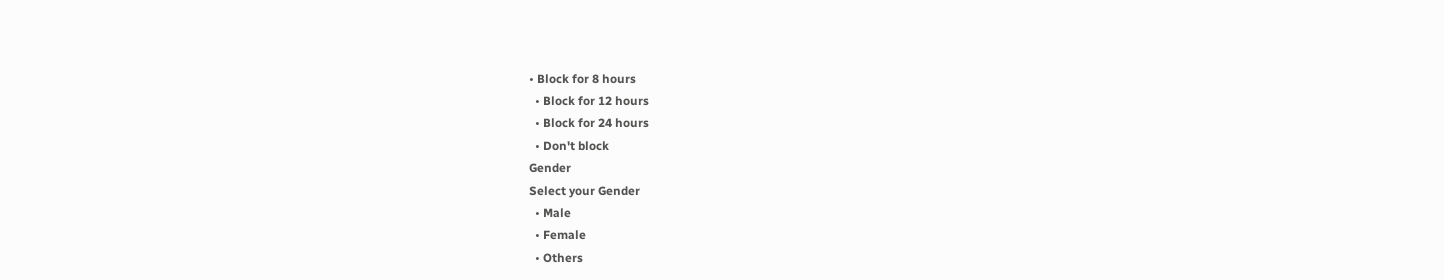• Block for 8 hours
  • Block for 12 hours
  • Block for 24 hours
  • Don't block
Gender
Select your Gender
  • Male
  • Female
  • Others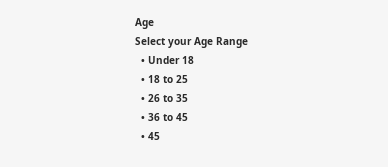Age
Select your Age Range
  • Under 18
  • 18 to 25
  • 26 to 35
  • 36 to 45
  • 45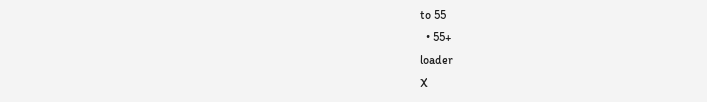to 55
  • 55+
loader
X